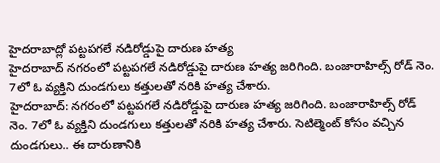హైదరాబాద్లో పట్టపగలే నడిరోడ్డుపై దారుణ హత్య
హైదరాబాద్ నగరంలో పట్టపగలే నడిరోడ్డుపై దారుణ హత్య జరిగింది. బంజారాహిల్స్ రోడ్ నెం. 7లో ఓ వ్యక్తిని దుండగులు కత్తులతో నరికి హత్య చేశారు.
హైదరాబాద్: నగరంలో పట్టపగలే నడిరోడ్డుపై దారుణ హత్య జరిగింది. బంజారాహిల్స్ రోడ్ నెం. 7లో ఓ వ్యక్తిని దుండగులు కత్తులతో నరికి హత్య చేశారు. సెటిల్మెంట్ కోసం వచ్చిన దుండగులు.. ఈ దారుణానికి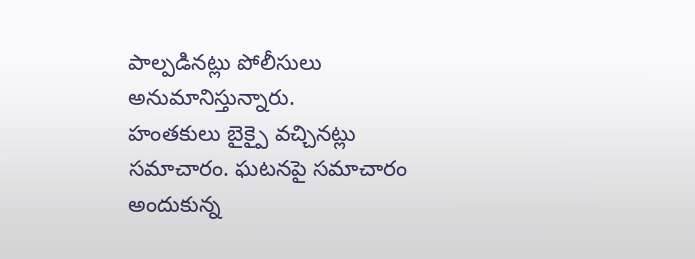పాల్పడినట్లు పోలీసులు అనుమానిస్తున్నారు.
హంతకులు బైక్పై వచ్చినట్లు సమాచారం. ఘటనపై సమాచారం అందుకున్న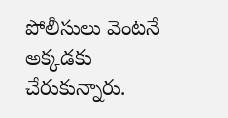పోలీసులు వెంటనే అక్కడకు చేరుకున్నారు.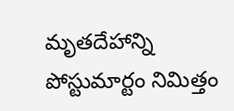మృతదేహాన్ని పోస్టుమార్టం నిమిత్తం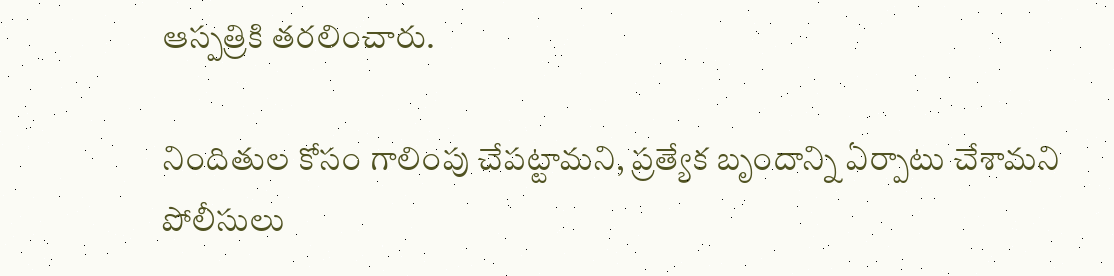ఆస్పత్రికి తరలించారు.

నిందితుల కోసం గాలింపు చేపట్టామని, ప్రత్యేక బృందాన్ని ఏర్పాటు చేశామని పోలీసులు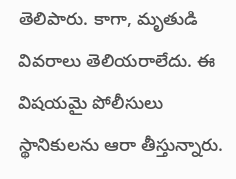తెలిపారు. కాగా, మృతుడి వివరాలు తెలియరాలేదు. ఈ విషయమై పోలీసులు స్థానికులను ఆరా తీస్తున్నారు.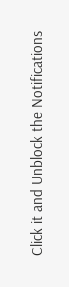Click it and Unblock the Notifications